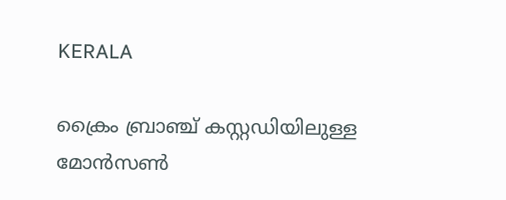KERALA

ക്രൈം ബ്രാഞ്ച് കസ്റ്റഡിയിലുള്ള മോന്‍സണ്‍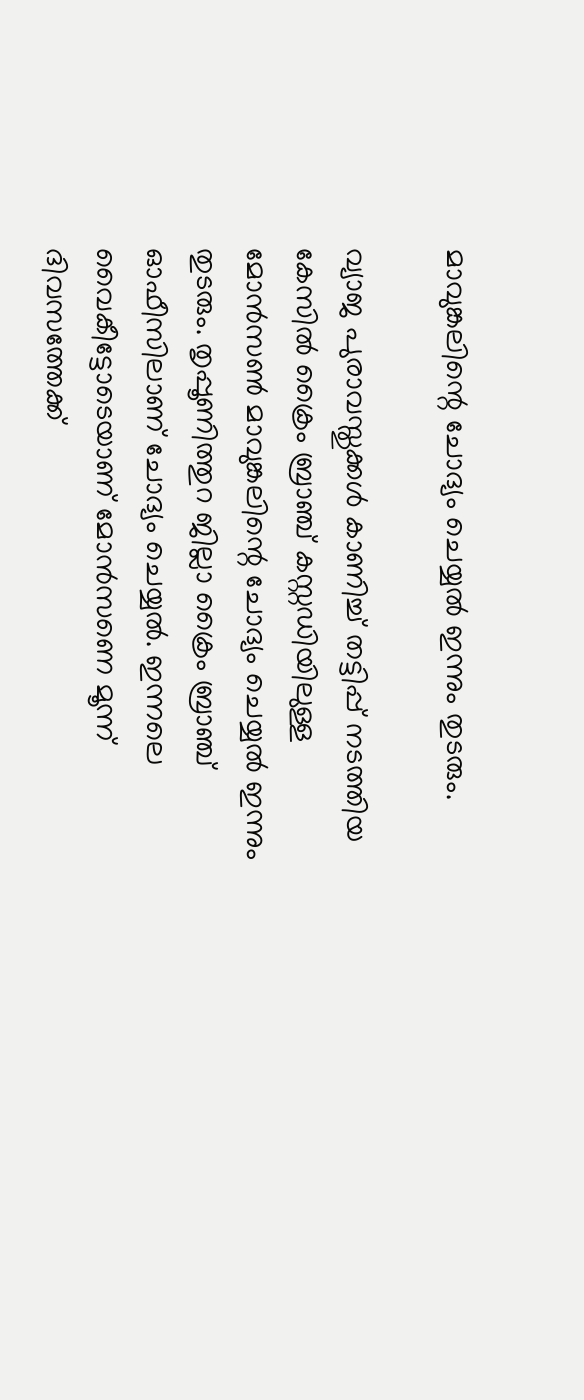മാവുങ്കലിന്റെ ചോദ്യം ചെയ്യല്‍ ഇന്നും തുടരും.

വ്യാജ പുരാവസ്തുക്കള്‍ കാണിച്ച് തട്ടിപ്പ് നടത്തിയ കേസില്‍ ക്രൈം ബ്രാഞ്ച് കസ്റ്റഡിയിലുള്ള മോന്‍സണ്‍ മാവുങ്കലിന്റെ ചോദ്യം ചെയ്യല്‍ ഇന്നും തുടരും. തൃപ്പൂണിത്തുറ ജില്ലാ ക്രൈം ബ്രാഞ്ച് ഓഫീസിലാണ് ചോദ്യം ചെയ്യല്‍. ഇന്നലെ വൈകീട്ടോടെയാണ് മോന്‍സണെ മൂന്ന് ദിവസത്തേക്ക്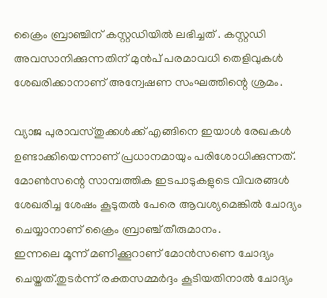ക്രൈം ബ്രാഞ്ചിന് കസ്റ്റഡിയില്‍ ലഭിച്ചത് . കസ്റ്റഡി അവസാനിക്കുന്നതിന് മുന്‍പ് പരമാവധി തെളിവുകള്‍ ശേഖരിക്കാനാണ് അന്വേഷണ സംഘത്തിന്റെ ശ്രമം.

വ്യാജ പുരാവസ്തുക്കള്‍ക്ക് എങ്ങിനെ ഇയാള്‍ രേഖകള്‍ ഉണ്ടാക്കിയെന്നാണ് പ്രധാനമായും പരിശോധിക്കുന്നത്. മോണ്‍സന്റെ സാമ്പത്തിക ഇടപാടുകളുടെ വിവരങ്ങൾ ശേഖരിച്ച ശേഷം കൂടുതല്‍ പേരെ ആവശ്യമെങ്കില്‍ ചോദ്യം ചെയ്യാനാണ് ക്രൈം ബ്രാഞ്ച് തീരുമാനം.
ഇന്നലെ മൂന്ന് മണിക്കൂറാണ് മോന്‍സണെ ചോദ്യം ചെയ്തത്.തുടര്‍ന്ന് രക്തസമ്മര്‍ദ്ദം കൂടിയതിനാല്‍ ചോദ്യം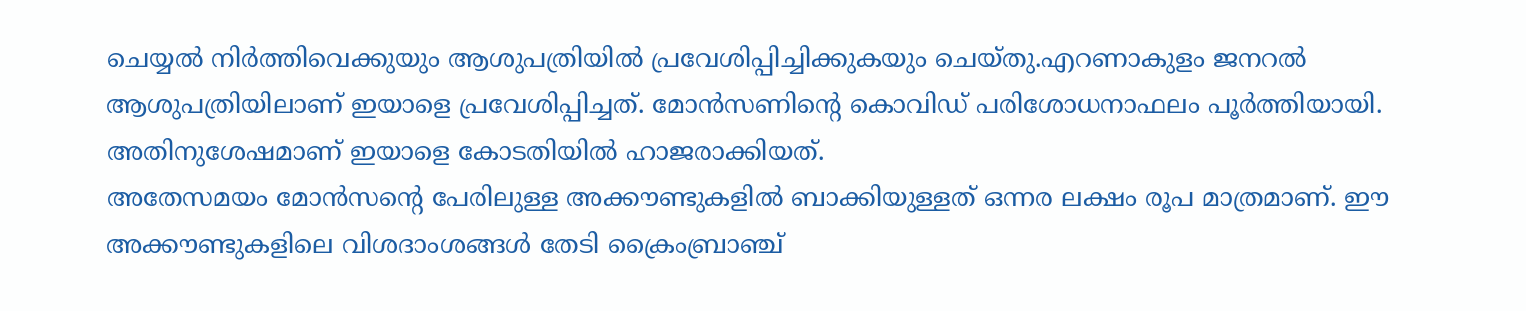ചെയ്യല്‍ നിര്‍ത്തിവെക്കുയും ആശുപത്രിയില്‍ പ്രവേശിപ്പിച്ചിക്കുകയും ചെയ്തു.എറണാകുളം ജനറല്‍ ആശുപത്രിയിലാണ് ഇയാളെ പ്രവേശിപ്പിച്ചത്. മോന്‍സണിന്റെ കൊവിഡ് പരിശോധനാഫലം പൂര്‍ത്തിയായി. അതിനുശേഷമാണ് ഇയാളെ കോടതിയില്‍ ഹാജരാക്കിയത്.
അതേസമയം മോന്‍സന്റെ പേരിലുള്ള അക്കൗണ്ടുകളില്‍ ബാക്കിയുള്ളത് ഒന്നര ലക്ഷം രൂപ മാത്രമാണ്. ഈ അക്കൗണ്ടുകളിലെ വിശദാംശങ്ങള്‍ തേടി ക്രൈംബ്രാഞ്ച്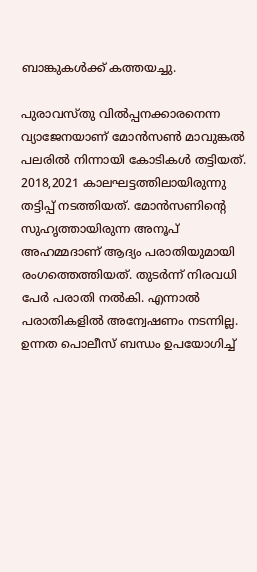ബാങ്കുകള്‍ക്ക് കത്തയച്ചു.

പുരാവസ്തു വില്‍പ്പനക്കാരനെന്ന വ്യാജേനയാണ് മോന്‍സണ്‍ മാവുങ്കല്‍ പലരില്‍ നിന്നായി കോടികള്‍ തട്ടിയത്. 2018,2021 കാലഘട്ടത്തിലായിരുന്നു തട്ടിപ്പ് നടത്തിയത്. മോന്‍സണിന്റെ സുഹൃത്തായിരുന്ന അനൂപ് അഹമ്മദാണ് ആദ്യം പരാതിയുമായി രംഗത്തെത്തിയത്. തുടര്‍ന്ന് നിരവധി പേര്‍ പരാതി നല്‍കി. എന്നാല്‍ പരാതികളില്‍ അന്വേഷണം നടന്നില്ല. ഉന്നത പൊലീസ് ബന്ധം ഉപയോഗിച്ച്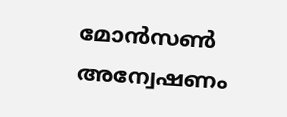മോന്‍സണ്‍ അന്വേഷണം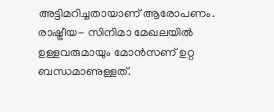അട്ടിമറിച്ചതായാണ് ആരോപണം. രാഷ്ട്രീയ- സിനിമാ മേഖലയില്‍ ഉള്ളവരുമായും മോന്‍സണ് ഉറ്റ ബന്ധമാണുള്ളത്.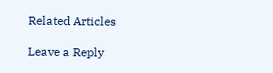Related Articles

Leave a Reply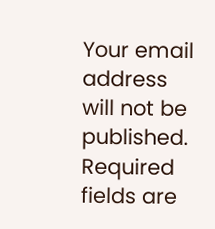Your email address will not be published. Required fields are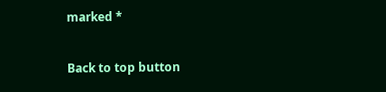marked *

Back to top button